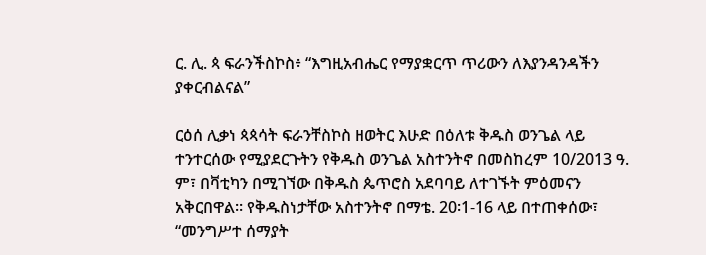ር. ሊ. ጳ ፍራንችስኮስ፥ “እግዚአብሔር የማያቋርጥ ጥሪውን ለእያንዳንዳችን ያቀርብልናል”

ርዕሰ ሊቃነ ጳጳሳት ፍራንቸስኮስ ዘወትር እሁድ በዕለቱ ቅዱስ ወንጌል ላይ ተንተርሰው የሚያደርጉትን የቅዱስ ወንጌል አስተንትኖ በመስከረም 10/2013 ዓ. ም፣ በቫቲካን በሚገኘው በቅዱስ ጴጥሮስ አደባባይ ለተገኙት ምዕመናን አቅርበዋል። የቅዱስነታቸው አስተንትኖ በማቴ. 20፡1-16 ላይ በተጠቀሰው፣ “መንግሥተ ሰማያት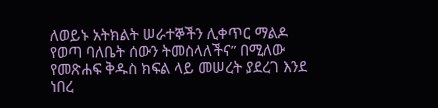ለወይኑ አትክልት ሠራተኞችን ሊቀጥር ማልዶ የወጣ ባለቤት ሰውን ትመስላለችና” በሚለው የመጽሐፍ ቅዱስ ክፍል ላይ መሠረት ያደረገ እንደ ነበረ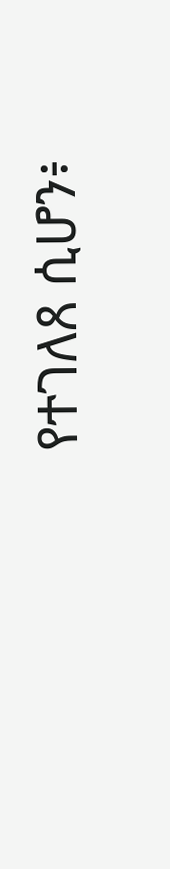የተገለጸ ሲሆን፥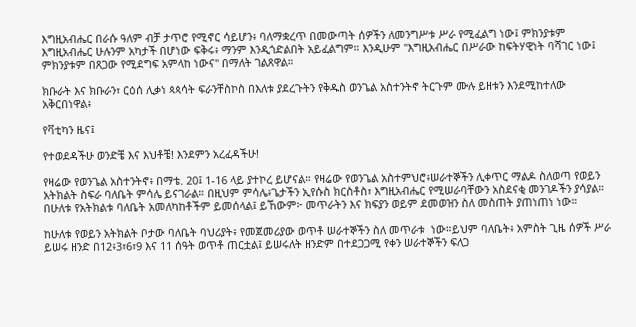እግዚአብሔር በራሱ ዓለም ብቻ ታጥሮ የሚኖር ሳይሆን፥ ባለማቋረጥ በመውጣት ሰዎችን ለመንግሥቱ ሥራ የሚፈልግ ነው፤ ምክንያቱም እግዚአብሔር ሁሉንም አካታች በሆነው ፍቅሩ፥ ማንም እንዲጎድልበት አይፈልግም። እንዲሁም "እግዚአብሔር በሥራው ከፍትሃዊነት ባሻገር ነው፤ ምክንያቱም በጸጋው የሚደግፍ አምላከ ነውና" በማለት ገልጸዋል።

ክቡራት እና ክቡራን፣ ርዕሰ ሊቃነ ጳጳሳት ፍራንቸስኮስ በእለቱ ያደረጉትን የቅዱስ ወንጌል አስተንትኖ ትርጉም ሙሉ ይዘቱን እንደሚከተለው አቅርበነዋል፥

የቫቲካን ዜና፤

የተወደዳችሁ ወንድቼ እና እህቶቼ! እንደምን አረፈዳችሁ!

የዛሬው የወንጌል አስተንትኖ፥ በማቴ. 20፤ 1-16 ላይ ያተኮረ ይሆናል። የዛሬው የወንጌል አስተምህሮ፥ሠራተኞችን ሊቀጥር ማልዶ ስለወጣ የወይን አትክልት ስፍራ ባለቤት ምሳሌ ይናገራል። በዚህም ምሳሌ፥ጌታችን ኢየሱስ ክርስቶስ፣ እግዚአብሔር የሚሠራባቸውን አስደናቂ መንገዶችን ያሳያል። በሁለቱ የአትክልቱ ባለቤት አመለካከቶችም ይመሰላል፤ ይኸውም፦ መጥራትን እና ክፍያን ወይም ደመወዝን ስለ መስጠት ያጠነጠነ ነው።

ከሁለቱ የወይን አትክልት ቦታው ባለቤት ባህሪያት፥ የመጀመሪያው ወጥቶ ሠራተኞችን ስለ መጥራቱ  ነው።ይህም ባለቤት፥ አምስት ጊዜ ሰዎች ሥራ ይሠሩ ዘንድ በ12፥3፣6፣9 እና 11 ሰዓት ወጥቶ ጠርቷል፤ ይሠሩለት ዘንድም በተደጋጋሚ የቀን ሠራተኞችን ፍለጋ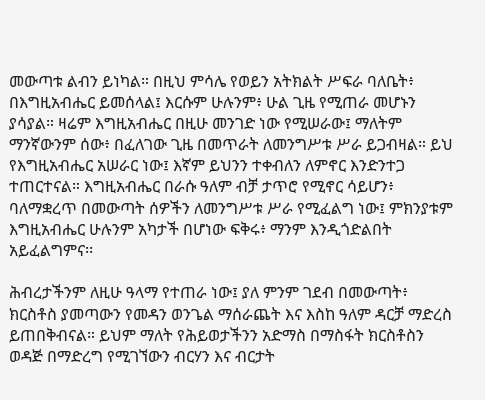መውጣቱ ልብን ይነካል። በዚህ ምሳሌ የወይን አትክልት ሥፍራ ባለቤት፥ በእግዚአብሔር ይመሰላል፤ እርሱም ሁሉንም፥ ሁል ጊዜ የሚጠራ መሆኑን ያሳያል። ዛሬም እግዚአብሔር በዚሁ መንገድ ነው የሚሠራው፤ ማለትም ማንኛውንም ሰው፥ በፈለገው ጊዜ በመጥራት ለመንግሥቱ ሥራ ይጋብዛል። ይህ የእግዚአብሔር አሠራር ነው፤ እኛም ይህንን ተቀብለን ለምኖር እንድንተጋ ተጠርተናል። እግዚአብሔር በራሱ ዓለም ብቻ ታጥሮ የሚኖር ሳይሆን፥ ባለማቋረጥ በመውጣት ሰዎችን ለመንግሥቱ ሥራ የሚፈልግ ነው፤ ምክንያቱም እግዚአብሔር ሁሉንም አካታች በሆነው ፍቅሩ፥ ማንም እንዲጎድልበት አይፈልግምና፡፡

ሕብረታችንም ለዚሁ ዓላማ የተጠራ ነው፤ ያለ ምንም ገደብ በመውጣት፥ ክርስቶስ ያመጣውን የመዳን ወንጌል ማሰራጨት እና እስከ ዓለም ዳርቻ ማድረስ ይጠበቅብናል። ይህም ማለት የሕይወታችንን አድማስ በማስፋት ክርስቶስን ወዳጅ በማድረግ የሚገኘውን ብርሃን እና ብርታት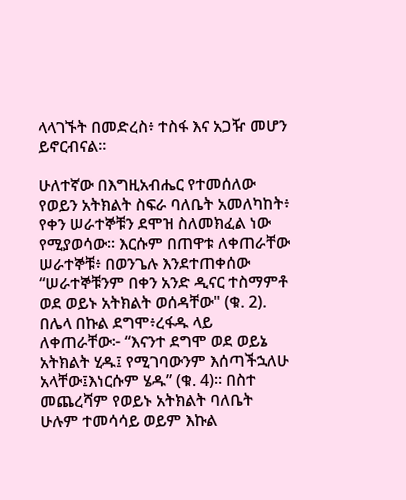ላላገኙት በመድረስ፥ ተስፋ እና አጋዥ መሆን ይኖርብናል፡፡

ሁለተኛው በእግዚአብሔር የተመሰለው የወይን አትክልት ስፍራ ባለቤት አመለካከት፥ የቀን ሠራተኞቹን ደሞዝ ስለመክፈል ነው የሚያወሳው። እርሱም በጠዋቱ ለቀጠራቸው ሠራተኞቹ፥ በወንጌሉ እንደተጠቀሰው “ሠራተኞቹንም በቀን አንድ ዲናር ተስማምቶ ወደ ወይኑ አትክልት ወሰዳቸው" (ቁ. 2). በሌላ በኩል ደግሞ፥ረፋዱ ላይ ለቀጠራቸው፦ “እናንተ ደግሞ ወደ ወይኔ አትክልት ሂዱ፤ የሚገባውንም እሰጣችኋለሁ አላቸው፤እነርሱም ሄዱ” (ቁ. 4)። በስተ መጨረሻም የወይኑ አትክልት ባለቤት ሁሉም ተመሳሳይ ወይም እኩል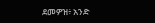ደመዎዝ፥ አንድ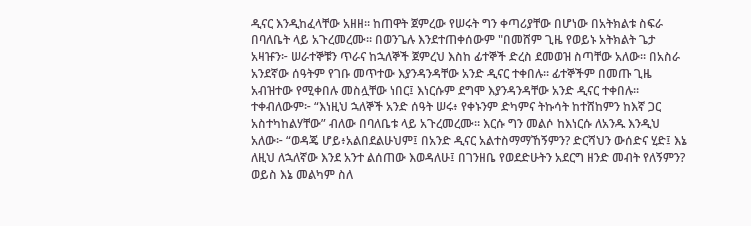ዲናር እንዲከፈላቸው አዘዘ። ከጠዋት ጀምረው የሠሩት ግን ቀጣሪያቸው በሆነው በአትክልቱ ስፍራ በባለቤት ላይ አጉረመረሙ። በወንጌሉ እንደተጠቀሰውም "በመሸም ጊዜ የወይኑ አትክልት ጌታ አዛዡን፦ ሠራተኞቹን ጥራና ከኋለኞች ጀምረህ እስከ ፊተኞች ድረስ ደመወዝ ስጣቸው አለው። በአስራ አንደኛው ሰዓትም የገቡ መጥተው እያንዳንዳቸው አንድ ዲናር ተቀበሉ። ፊተኞችም በመጡ ጊዜ አብዝተው የሚቀበሉ መስሏቸው ነበር፤ እነርሱም ደግሞ እያንዳንዳቸው አንድ ዲናር ተቀበሉ። ተቀብለውም፦ “እነዚህ ኋለኞች አንድ ሰዓት ሠሩ፥ የቀኑንም ድካምና ትኩሳት ከተሸከምን ከእኛ ጋር አስተካከልሃቸው” ብለው በባለቤቱ ላይ አጉረመረሙ። እርሱ ግን መልሶ ከእነርሱ ለአንዱ እንዲህ አለው፦ “ወዳጄ ሆይ፥አልበደልሁህም፤ በአንድ ዲናር አልተስማማኸኝምን? ድርሻህን ውሰድና ሂድ፤ እኔ ለዚህ ለኋለኛው እንደ አንተ ልሰጠው እወዳለሁ፤ በገንዘቤ የወደድሁትን አደርግ ዘንድ መብት የለኝምን? ወይስ እኔ መልካም ስለ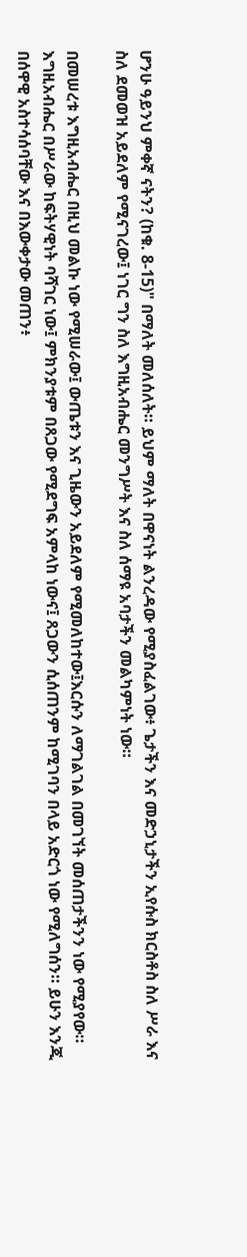ሆንሁ ዓይንህ ምቀኛ ናትን? (ከቁ. 8-15)" በማለት መለሰለት። ይህም ማለት በዋናነት ልንረዳው የሚያስፈልገው፥ ጌታችን እና መድኃኒታችን ኢየሱስ ክርስቶስ ስለ ሥራ እና ስለ ደመወዝ አይደለም የሚናገረው፤ ነገር ግን ስለ እግዚአብሔር መንግሥት እና ስለ ሰማዩ አባታችን መልካምነት ነው።

በመሠረቱ እግዚአብሔር በዚህ መልኩ ነው የሚሠራው፤ ውጤቱን እና ጊዜውን አይደለም የሚመለከተው፤እርሱን ለማገልገል በመገኘት መሰጠታችንን ነው የሚያየው። እግዚአብሔር በሥራው ከፍትሃዊነት ባሻገር ነው፤ ምክንያቱም በጸጋው የሚደግፍ አምላከ ነውና፤ ጸጋውን ሲሰጠንም ከሚገባን በላይ አድርጎ ነው የሚለግሰን። ይሁን እንጂ በሰዋዊ አስተሳሰባቸው እና በእውቀታው መጠን፥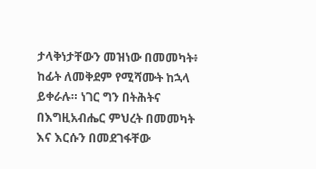ታላቅነታቸውን መዝነው በመመካት፥ ከፊት ለመቅደም የሚሻሙት ከኋላ ይቀራሉ። ነገር ግን በትሕትና በእግዚአብሔር ምህረት በመመካት እና እርሱን በመደገፋቸው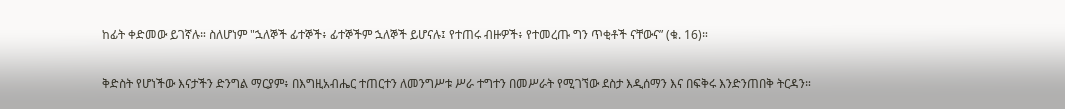ከፊት ቀድመው ይገኛሉ። ስለሆነም "ኋለኞች ፊተኞች፥ ፊተኞችም ኋለኞች ይሆናሉ፤ የተጠሩ ብዙዎች፥ የተመረጡ ግን ጥቂቶች ናቸውና” (ቁ. 16)።

ቅድስት የሆነችው እናታችን ድንግል ማርያም፥ በእግዚአብሔር ተጠርተን ለመንግሥቱ ሥራ ተግተን በመሥራት የሚገኘው ደስታ እዲሰማን እና በፍቅሩ እንድንጠበቅ ትርዳን።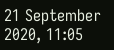21 September 2020, 11:05